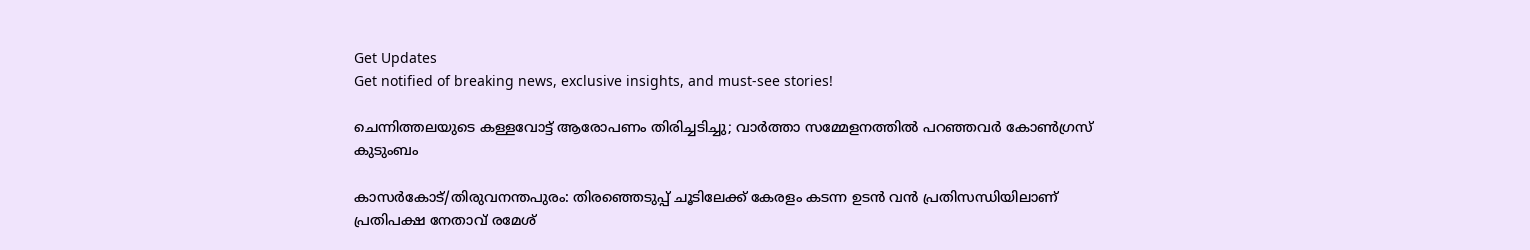Get Updates
Get notified of breaking news, exclusive insights, and must-see stories!

ചെന്നിത്തലയുടെ കള്ളവോട്ട് ആരോപണം തിരിച്ചടിച്ചു; വാര്‍ത്താ സമ്മേളനത്തില്‍ പറഞ്ഞവർ കോണ്‍ഗ്രസ് കുടുംബം

കാസര്‍കോട്/തിരുവനന്തപുരം: തിരഞ്ഞെടുപ്പ് ചൂടിലേക്ക് കേരളം കടന്ന ഉടന്‍ വന്‍ പ്രതിസന്ധിയിലാണ് പ്രതിപക്ഷ നേതാവ് രമേശ്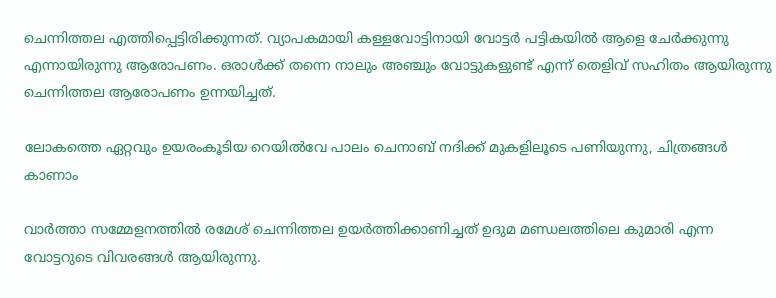ചെന്നിത്തല എത്തിപ്പെട്ടിരിക്കുന്നത്. വ്യാപകമായി കള്ളവോട്ടിനായി വോട്ടര്‍ പട്ടികയില്‍ ആളെ ചേര്‍ക്കുന്നു എന്നായിരുന്നു ആരോപണം. ഒരാള്‍ക്ക് തന്നെ നാലും അഞ്ചും വോട്ടുകളുണ്ട് എന്ന് തെളിവ് സഹിതം ആയിരുന്നു ചെന്നിത്തല ആരോപണം ഉന്നയിച്ചത്.

ലോകത്തെ ഏറ്റവും ഉയരംകൂടിയ റെയില്‍വേ പാലം ചെനാബ് നദിക്ക് മുകളിലൂടെ പണിയുന്നു, ചിത്രങ്ങള്‍ കാണാം

വാര്‍ത്താ സമ്മേളനത്തില്‍ രമേശ് ചെന്നിത്തല ഉയര്‍ത്തിക്കാണിച്ചത് ഉദുമ മണ്ഡലത്തിലെ കുമാരി എന്ന വോട്ടറുടെ വിവരങ്ങള്‍ ആയിരുന്നു.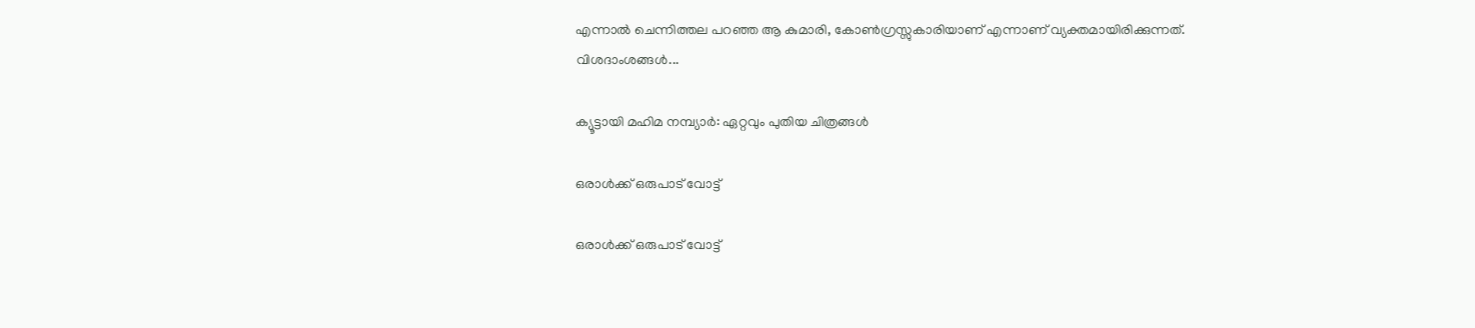എന്നാല്‍ ചെന്നിത്തല പറഞ്ഞ ആ കുമാരി, കോണ്‍ഗ്രസ്സുകാരിയാണ് എന്നാണ് വ്യക്തമായിരിക്കുന്നത്. വിശദാംശങ്ങള്‍...

ക്യൂട്ടായി മഹിമ നമ്പ്യാര്‍: ഏറ്റവും പുതിയ ചിത്രങ്ങള്‍

ഒരാള്‍ക്ക് ഒരുപാട് വോട്ട്

ഒരാള്‍ക്ക് ഒരുപാട് വോട്ട്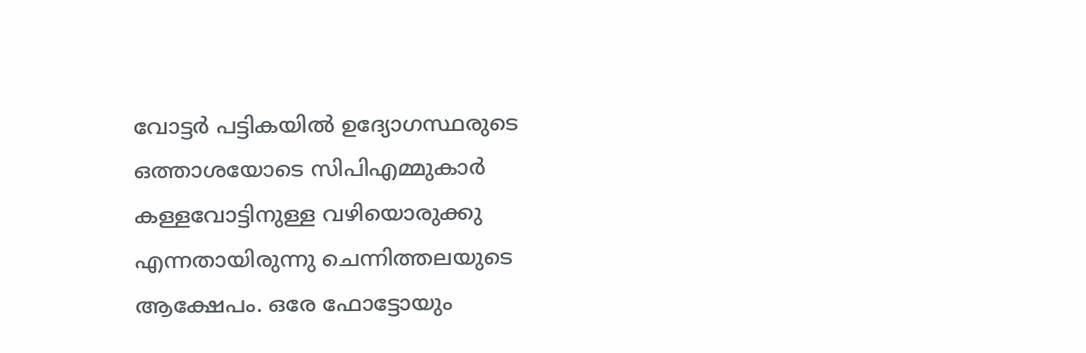വോട്ടര്‍ പട്ടികയില്‍ ഉദ്യോഗസ്ഥരുടെ ഒത്താശയോടെ സിപിഎമ്മുകാര്‍ കള്ളവോട്ടിനുള്ള വഴിയൊരുക്കു എന്നതായിരുന്നു ചെന്നിത്തലയുടെ ആക്ഷേപം. ഒരേ ഫോട്ടോയും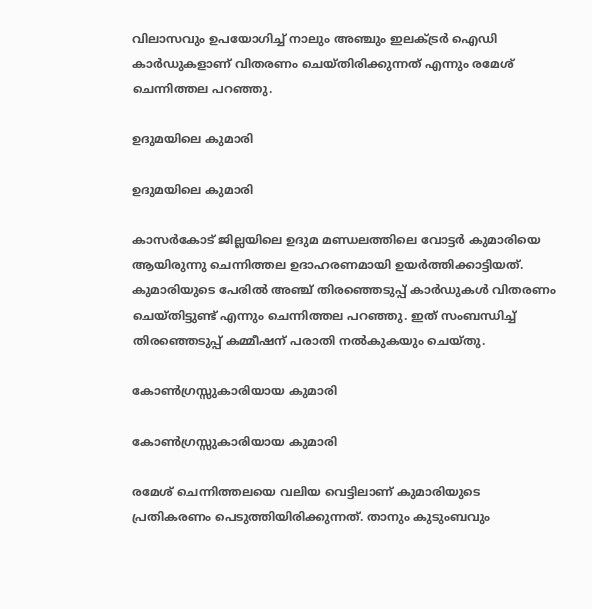വിലാസവും ഉപയോഗിച്ച് നാലും അഞ്ചും ഇലക്ട്രര്‍ ഐഡി കാര്‍ഡുകളാണ് വിതരണം ചെയ്തിരിക്കുന്നത് എന്നും രമേശ് ചെന്നിത്തല പറഞ്ഞു.

ഉദുമയിലെ കുമാരി

ഉദുമയിലെ കുമാരി

കാസര്‍കോട് ജില്ലയിലെ ഉദുമ മണ്ഡലത്തിലെ വോട്ടര്‍ കുമാരിയെ ആയിരുന്നു ചെന്നിത്തല ഉദാഹരണമായി ഉയര്‍ത്തിക്കാട്ടിയത്. കുമാരിയുടെ പേരില്‍ അഞ്ച് തിരഞ്ഞെടുപ്പ് കാര്‍ഡുകള്‍ വിതരണം ചെയ്തിട്ടുണ്ട് എന്നും ചെന്നിത്തല പറഞ്ഞു. ഇത് സംബന്ധിച്ച് തിരഞ്ഞെടുപ്പ് കമ്മീഷന് പരാതി നല്‍കുകയും ചെയ്തു.

കോണ്‍ഗ്രസ്സുകാരിയായ കുമാരി

കോണ്‍ഗ്രസ്സുകാരിയായ കുമാരി

രമേശ് ചെന്നിത്തലയെ വലിയ വെട്ടിലാണ് കുമാരിയുടെ പ്രതികരണം പെടുത്തിയിരിക്കുന്നത്. താനും കുടുംബവും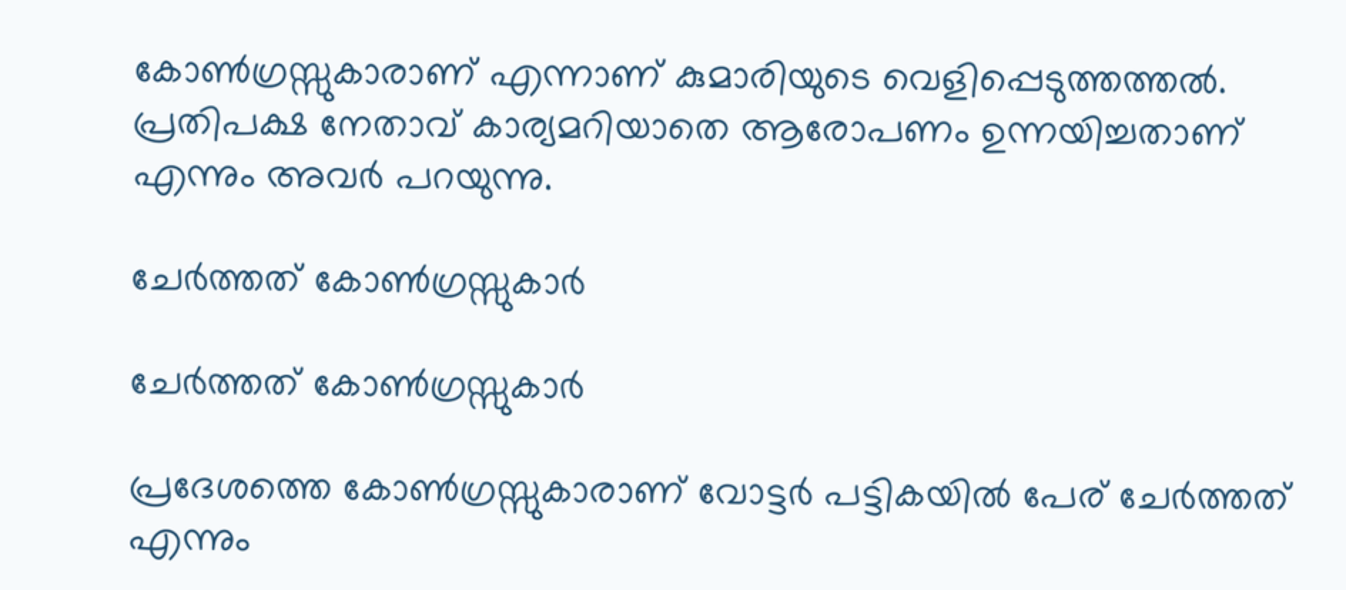കോണ്‍ഗ്രസ്സുകാരാണ് എന്നാണ് കുമാരിയുടെ വെളിപ്പെടുത്തത്തല്‍. പ്രതിപക്ഷ നേതാവ് കാര്യമറിയാതെ ആരോപണം ഉന്നയിച്ചതാണ് എന്നും അവര്‍ പറയുന്നു.

ചേര്‍ത്തത് കോണ്‍ഗ്രസ്സുകാര്‍

ചേര്‍ത്തത് കോണ്‍ഗ്രസ്സുകാര്‍

പ്രദേശത്തെ കോണ്‍ഗ്രസ്സുകാരാണ് വോട്ടര്‍ പട്ടികയില്‍ പേര് ചേര്‍ത്തത് എന്നും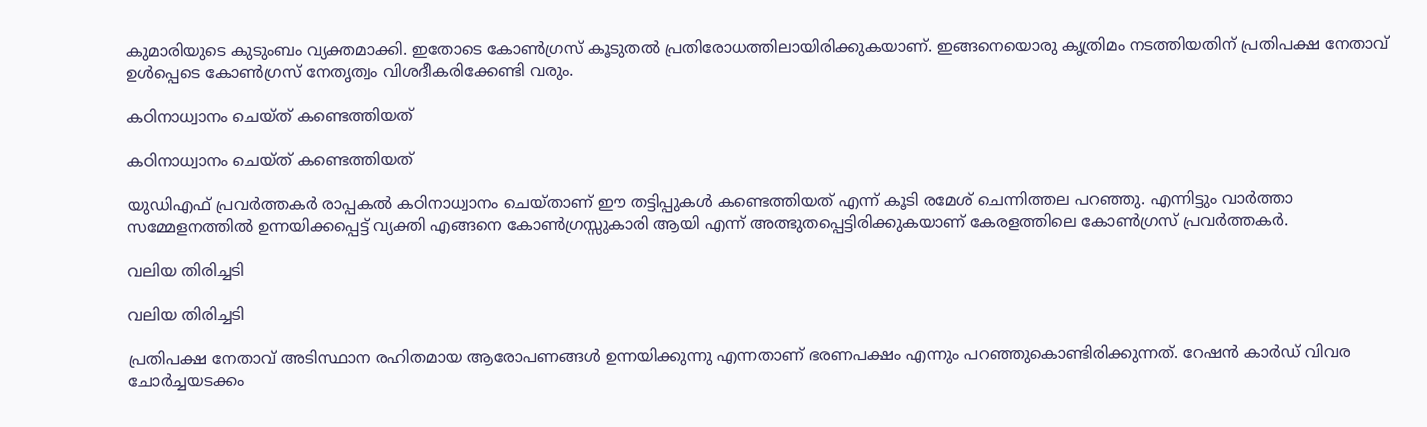കുമാരിയുടെ കുടുംബം വ്യക്തമാക്കി. ഇതോടെ കോണ്‍ഗ്രസ് കൂടുതല്‍ പ്രതിരോധത്തിലായിരിക്കുകയാണ്. ഇങ്ങനെയൊരു കൃത്രിമം നടത്തിയതിന് പ്രതിപക്ഷ നേതാവ് ഉള്‍പ്പെടെ കോണ്‍ഗ്രസ് നേതൃത്വം വിശദീകരിക്കേണ്ടി വരും.

കഠിനാധ്വാനം ചെയ്ത് കണ്ടെത്തിയത്

കഠിനാധ്വാനം ചെയ്ത് കണ്ടെത്തിയത്

യുഡിഎഫ് പ്രവര്‍ത്തകര്‍ രാപ്പകല്‍ കഠിനാധ്വാനം ചെയ്താണ് ഈ തട്ടിപ്പുകള്‍ കണ്ടെത്തിയത് എന്ന് കൂടി രമേശ് ചെന്നിത്തല പറഞ്ഞു. എന്നിട്ടും വാര്‍ത്താ സമ്മേളനത്തില്‍ ഉന്നയിക്കപ്പെട്ട് വ്യക്തി എങ്ങനെ കോണ്‍ഗ്രസ്സുകാരി ആയി എന്ന് അത്ഭുതപ്പെട്ടിരിക്കുകയാണ് കേരളത്തിലെ കോണ്‍ഗ്രസ് പ്രവര്‍ത്തകര്‍.

വലിയ തിരിച്ചടി

വലിയ തിരിച്ചടി

പ്രതിപക്ഷ നേതാവ് അടിസ്ഥാന രഹിതമായ ആരോപണങ്ങള്‍ ഉന്നയിക്കുന്നു എന്നതാണ് ഭരണപക്ഷം എന്നും പറഞ്ഞുകൊണ്ടിരിക്കുന്നത്. റേഷന്‍ കാര്‍ഡ് വിവര ചോര്‍ച്ചയടക്കം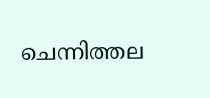ചെന്നിത്തല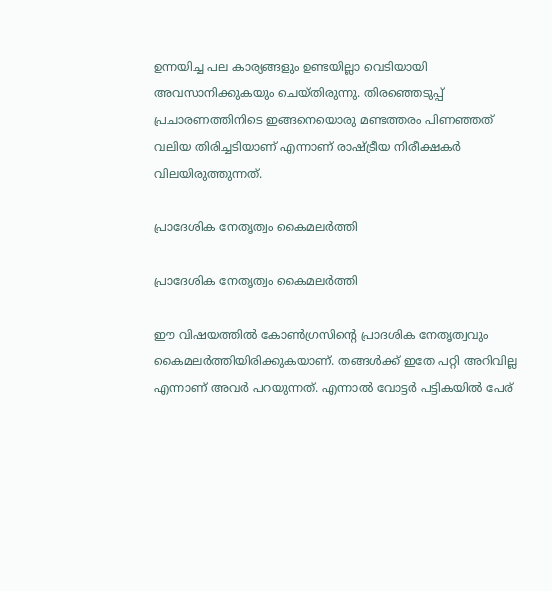ഉന്നയിച്ച പല കാര്യങ്ങളും ഉണ്ടയില്ലാ വെടിയായി അവസാനിക്കുകയും ചെയ്തിരുന്നു. തിരഞ്ഞെടുപ്പ് പ്രചാരണത്തിനിടെ ഇങ്ങനെയൊരു മണ്ടത്തരം പിണഞ്ഞത് വലിയ തിരിച്ചടിയാണ് എന്നാണ് രാഷ്ട്രീയ നിരീക്ഷകര്‍ വിലയിരുത്തുന്നത്.

പ്രാദേശിക നേതൃത്വം കൈമലര്‍ത്തി

പ്രാദേശിക നേതൃത്വം കൈമലര്‍ത്തി

ഈ വിഷയത്തില്‍ കോണ്‍ഗ്രസിന്റെ പ്രാദശിക നേതൃത്വവും കൈമലര്‍ത്തിയിരിക്കുകയാണ്. തങ്ങള്‍ക്ക് ഇതേ പറ്റി അറിവില്ല എന്നാണ് അവര്‍ പറയുന്നത്. എന്നാല്‍ വോട്ടര്‍ പട്ടികയില്‍ പേര്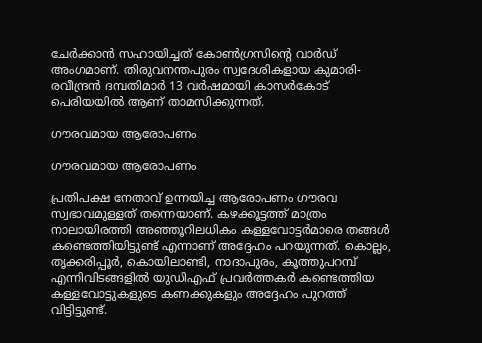ചേര്‍ക്കാന്‍ സഹായിച്ചത് കോണ്‍ഗ്രസിന്റെ വാര്‍ഡ് അംഗമാണ്. തിരുവനന്തപുരം സ്വദേശികളായ കുമാരി-രവീന്ദ്രന്‍ ദമ്പതിമാര്‍ 13 വര്‍ഷമായി കാസര്‍കോട് പെരിയയില്‍ ആണ് താമസിക്കുന്നത്.

ഗൗരവമായ ആരോപണം

ഗൗരവമായ ആരോപണം

പ്രതിപക്ഷ നേതാവ് ഉന്നയിച്ച ആരോപണം ഗൗരവ സ്വഭാവമുള്ളത് തന്നെയാണ്. കഴക്കൂട്ടത്ത് മാത്രം നാലായിരത്തി അഞ്ഞൂറിലധികം കള്ളവോട്ടര്‍മാരെ തങ്ങള്‍ കണ്ടെത്തിയിട്ടുണ്ട് എന്നാണ് അദ്ദേഹം പറയുന്നത്. കൊല്ലം, തൃക്കരിപ്പൂര്‍, കൊയിലാണ്ടി, നാദാപുരം, കൂത്തുപറമ്പ് എന്നിവിടങ്ങളില്‍ യുഡിഎഫ് പ്രവര്‍ത്തകര്‍ കണ്ടെത്തിയ കള്ളവോട്ടുകളുടെ കണക്കുകളും അദ്ദേഹം പുറത്ത് വിട്ടിട്ടുണ്ട്.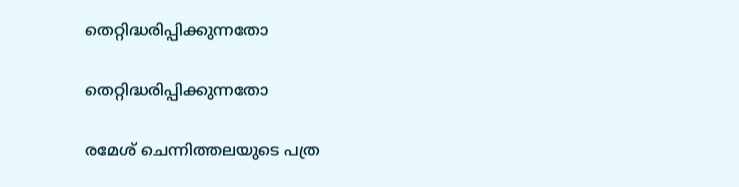തെറ്റിദ്ധരിപ്പിക്കുന്നതോ

തെറ്റിദ്ധരിപ്പിക്കുന്നതോ

രമേശ് ചെന്നിത്തലയുടെ പത്ര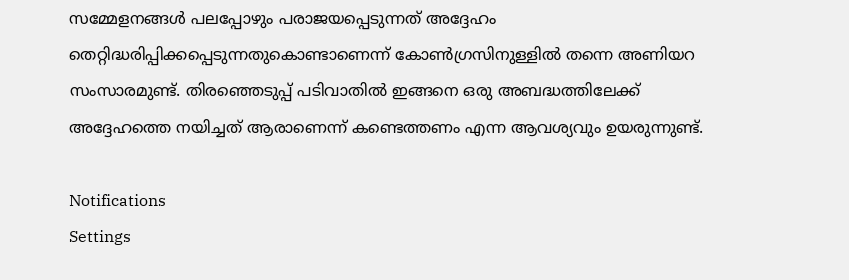സമ്മേളനങ്ങള്‍ പലപ്പോഴും പരാജയപ്പെടുന്നത് അദ്ദേഹം തെറ്റിദ്ധരിപ്പിക്കപ്പെടുന്നതുകൊണ്ടാണെന്ന് കോണ്‍ഗ്രസിനുള്ളില്‍ തന്നെ അണിയറ സംസാരമുണ്ട്. തിരഞ്ഞെടുപ്പ് പടിവാതില്‍ ഇങ്ങനെ ഒരു അബദ്ധത്തിലേക്ക് അദ്ദേഹത്തെ നയിച്ചത് ആരാണെന്ന് കണ്ടെത്തണം എന്ന ആവശ്യവും ഉയരുന്നുണ്ട്.

Notifications
Settings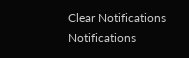Clear Notifications
Notifications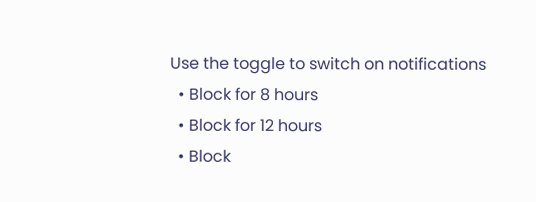Use the toggle to switch on notifications
  • Block for 8 hours
  • Block for 12 hours
  • Block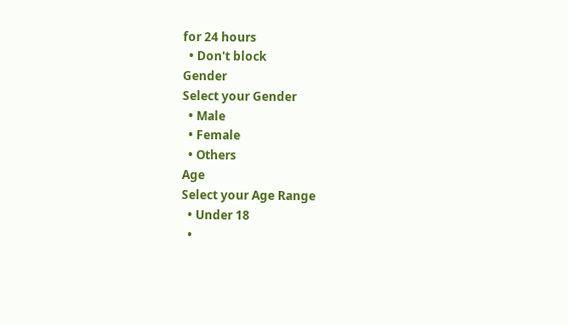for 24 hours
  • Don't block
Gender
Select your Gender
  • Male
  • Female
  • Others
Age
Select your Age Range
  • Under 18
  •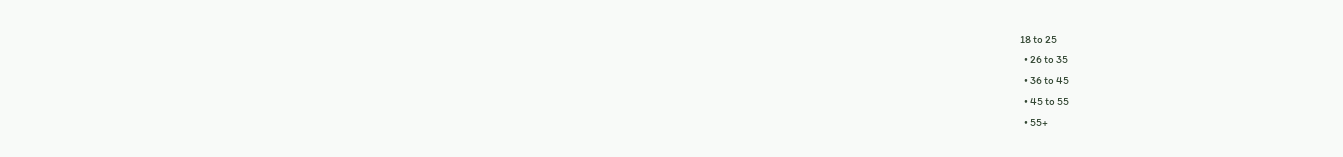18 to 25
  • 26 to 35
  • 36 to 45
  • 45 to 55
  • 55+